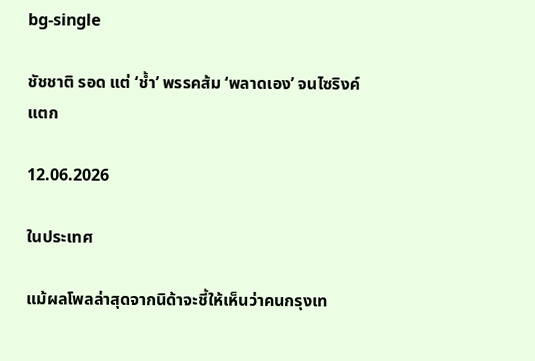bg-single

ชัชชาติ รอด แต่ ‘ช้ำ’ พรรคส้ม ‘พลาดเอง’ จนไซริงค์แตก

12.06.2026

ในประเทศ

แม้ผลโพลล่าสุดจากนิด้าจะชี้ให้เห็นว่าคนกรุงเท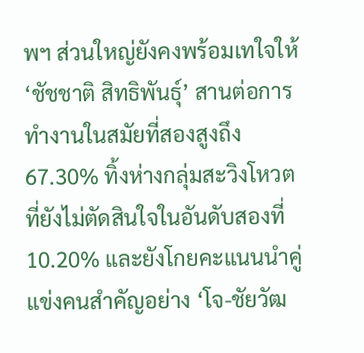พฯ ส่วนใหญ่ยังคงพร้อมเทใจให้ ‘ชัชชาติ สิทธิพันธุ์’ สานต่อการทำงานในสมัยที่สองสูงถึง 67.30% ทิ้งห่างกลุ่มสะวิงโหวตที่ยังไม่ตัดสินใจในอันดับสองที่ 10.20% และยังโกยคะแนนนำคู่แข่งคนสำคัญอย่าง ‘โจ-ชัยวัฒ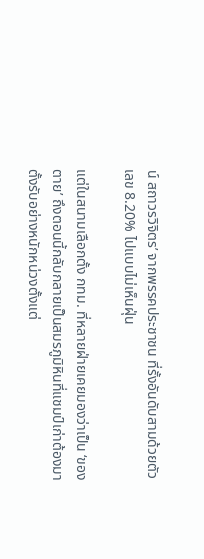น์ สถาวรวิจิตร’ จากพรรคประชาชน ที่รั้งอันดับสามด้วยตัวเลข 8.20% ไปแบบไม่เห็นฝุ่น

แต่ในสนามเลือกตั้ง กทม. ที่หลายฝ่ายเคยมองว่าเป็น ‘ของตาย’ ถึงตอนนี้กลับกลายเป็นสมรภูมิหินที่แชมป์เก่าต้องมาตั้งรับอย่างหนักหน่วงตั้งแต่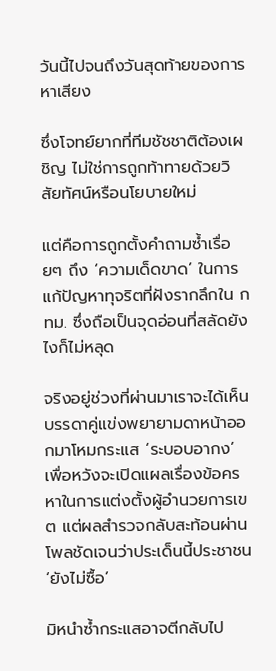วันนี้ไปจนถึงวันสุดท้ายของการหาเสียง

ซึ่งโจทย์ยากที่ทีมชัชชาติต้องเผชิญ ไม่ใช่การถูกท้าทายด้วยวิสัยทัศน์หรือนโยบายใหม่

แต่คือการถูกตั้งคำถามซ้ำเรื่อยๆ ถึง ‘ความเด็ดขาด’ ในการแก้ปัญหาทุจริตที่ฝังรากลึกใน กทม. ซึ่งถือเป็นจุดอ่อนที่สลัดยังไงก็ไม่หลุด

จริงอยู่ช่วงที่ผ่านมาเราจะได้เห็นบรรดาคู่แข่งพยายามดาหน้าออกมาโหมกระแส ‘ระบอบอากง’ เพื่อหวังจะเปิดแผลเรื่องข้อครหาในการแต่งตั้งผู้อำนวยการเขต แต่ผลสำรวจกลับสะท้อนผ่านโพลชัดเจนว่าประเด็นนี้ประชาชน ‘ยังไม่ซื้อ’

มิหนำซ้ำกระแสอาจตีกลับไป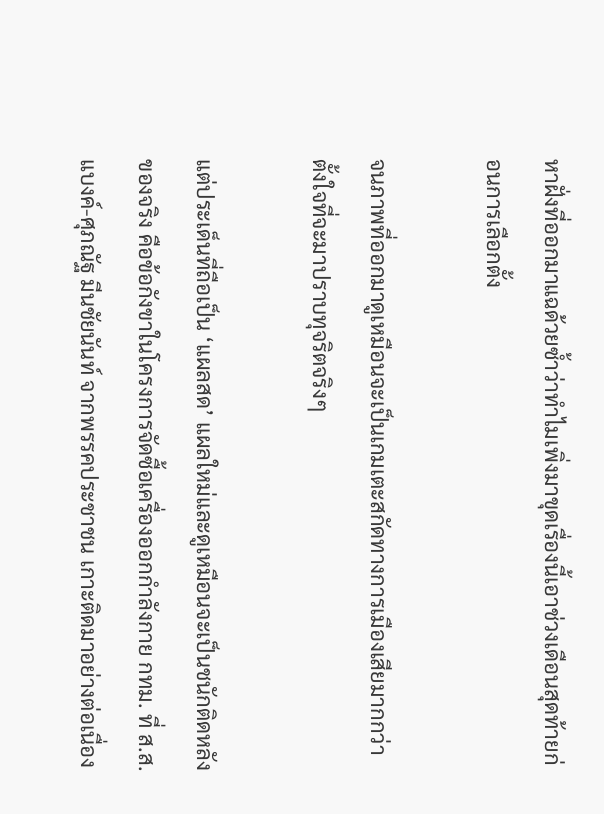หาฝั่งที่ออกมาแฉด้วยซ้ำว่าทำไมเพิ่งมาขุดเรื่องนี้เอาช่วงเดือนสุดท้ายก่อนการเลือกตั้ง

จนภาพที่ออกมาดูเหมือนจะเป็นเกมเตะสกัดทางการเมืองเสียมากกว่าตั้งใจที่จะมาปราบทุจริตจริงๆ

แต่ประเด็นที่ถือเป็น ‘แผลสด’ แผลใหม่และดูเหมือนจะเป็นชนักติดหลังของจริง คือข้อกังขาในโครงการจัดซื้อเครื่องออกกำลังกาย กทม. ที่ ส.ส.แบงค์-ศุภณัฐ มีนชัยนันท์ จากพรรคประชาชน เกาะติดมาอย่างต่อเนื่อง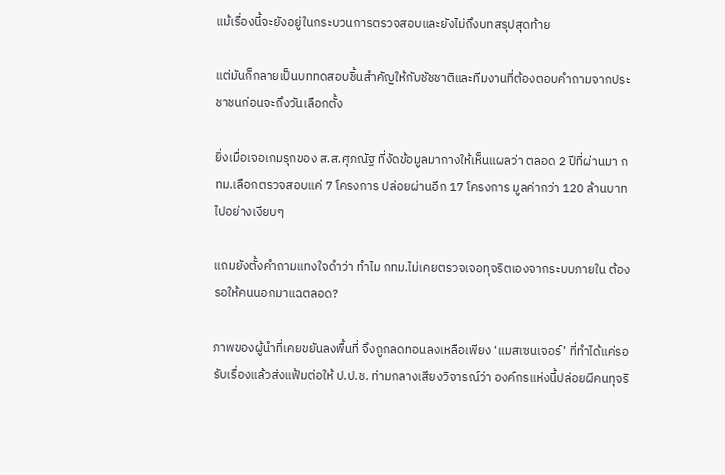แม้เรื่องนี้จะยังอยู่ในกระบวนการตรวจสอบและยังไม่ถึงบทสรุปสุดท้าย

แต่มันก็กลายเป็นบททดสอบชิ้นสำคัญให้กับชัชชาติและทีมงานที่ต้องตอบคำถามจากประชาชนก่อนจะถึงวันเลือกตั้ง

ยิ่งเมื่อเจอเกมรุกของ ส.ส.ศุภณัฐ ที่งัดข้อมูลมากางให้เห็นแผลว่า ตลอด 2 ปีที่ผ่านมา กทม.เลือกตรวจสอบแค่ 7 โครงการ ปล่อยผ่านอีก 17 โครงการ มูลค่ากว่า 120 ล้านบาทไปอย่างเงียบๆ

แถมยังตั้งคำถามแทงใจดำว่า ทำไม กทม.ไม่เคยตรวจเจอทุจริตเองจากระบบภายใน ต้องรอให้คนนอกมาแฉตลอด?

ภาพของผู้นำที่เคยขยันลงพื้นที่ จึงถูกลดทอนลงเหลือเพียง ‘แมสเซนเจอร์’ ที่ทำได้แค่รอรับเรื่องแล้วส่งแฟ้มต่อให้ ป.ป.ช. ท่ามกลางเสียงวิจารณ์ว่า องค์กรแห่งนี้ปล่อยผีคนทุจริ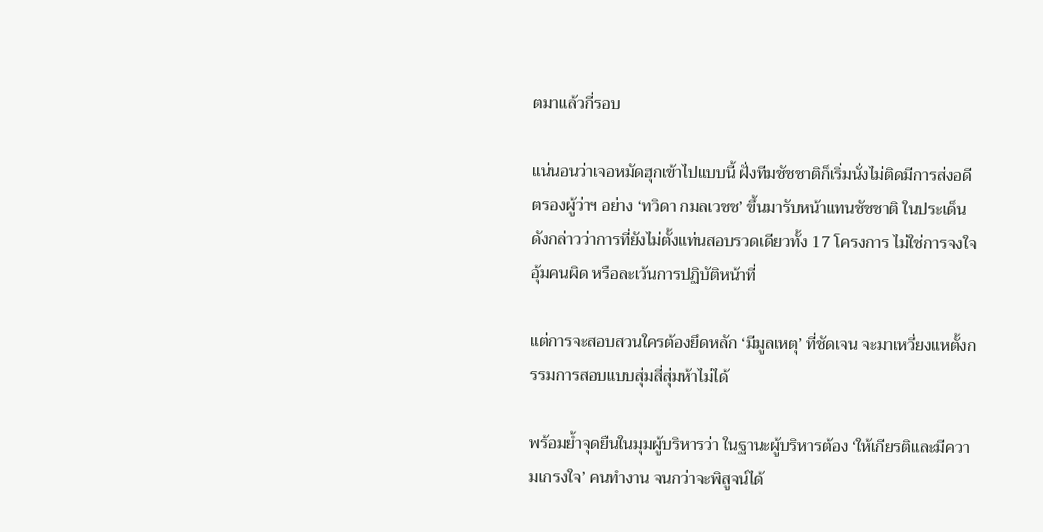ตมาแล้วกี่รอบ

แน่นอนว่าเจอหมัดฮุกเข้าไปแบบนี้ ฝั่งทีมชัชชาติก็เริ่มนั่งไม่ติดมีการส่งอดีตรองผู้ว่าฯ อย่าง ‘ทวิดา กมลเวชช’ ขึ้นมารับหน้าแทนชัชชาติ ในประเด็นดังกล่าวว่าการที่ยังไม่ตั้งแท่นสอบรวดเดียวทั้ง 17 โครงการ ไม่ใช่การจงใจอุ้มคนผิด หรือละเว้นการปฏิบัติหน้าที่

แต่การจะสอบสวนใครต้องยึดหลัก ‘มีมูลเหตุ’ ที่ชัดเจน จะมาเหวี่ยงแหตั้งกรรมการสอบแบบสุ่มสี่สุ่มห้าไม่ได้

พร้อมย้ำจุดยืนในมุมผู้บริหารว่า ในฐานะผู้บริหารต้อง ‘ให้เกียรติและมีความเกรงใจ’ คนทำงาน จนกว่าจะพิสูจน์ได้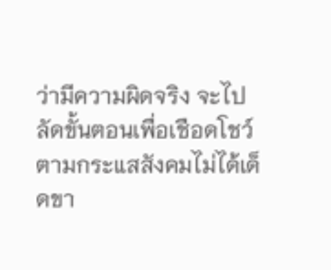ว่ามีความผิดจริง จะไปลัดขั้นตอนเพื่อเชือดโชว์ตามกระแสสังคมไม่ได้เด็ดขา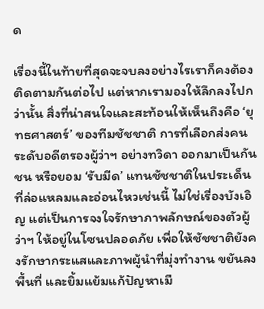ด

เรื่องนี้ในท้ายที่สุดจะจบลงอย่างไรเราก็คงต้องติดตามกันต่อไป แต่หากเรามองให้ลึกลงไปกว่านั้น สิ่งที่น่าสนใจและสะท้อนให้เห็นถึงคือ ‘ยุทธศาสตร์’ ของทีมชัชชาติ การที่เลือกส่งคนระดับอดีตรองผู้ว่าฯ อย่างทวิดา ออกมาเป็นกันชน หรือยอม ‘รับมีด’ แทนชัชชาติในประเด็นที่ล่อแหลมและอ่อนไหวเช่นนี้ ไม่ใช่เรื่องบังเอิญ แต่เป็นการจงใจรักษาภาพลักษณ์ของตัวผู้ว่าฯ ให้อยู่ในโซนปลอดภัย เพื่อให้ชัชชาติยังคงรักษากระแสและภาพผู้นำที่มุ่งทำงาน ขยันลงพื้นที่ และยิ้มแย้มแก้ปัญหาเมื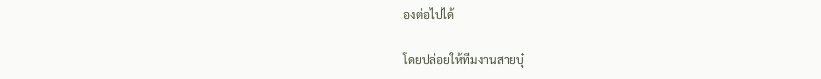องต่อไปได้

โดยปล่อยให้ทีมงานสายบุ๋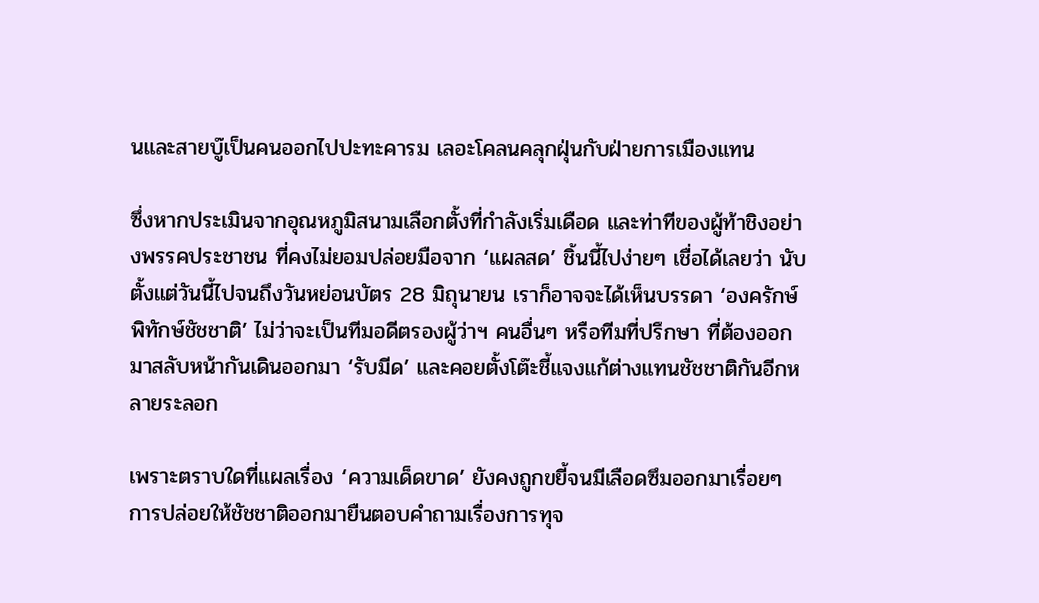นและสายบู๊เป็นคนออกไปปะทะคารม เลอะโคลนคลุกฝุ่นกับฝ่ายการเมืองแทน

ซึ่งหากประเมินจากอุณหภูมิสนามเลือกตั้งที่กำลังเริ่มเดือด และท่าทีของผู้ท้าชิงอย่างพรรคประชาชน ที่คงไม่ยอมปล่อยมือจาก ‘แผลสด’ ชิ้นนี้ไปง่ายๆ เชื่อได้เลยว่า นับตั้งแต่วันนี้ไปจนถึงวันหย่อนบัตร 28 มิถุนายน เราก็อาจจะได้เห็นบรรดา ‘องครักษ์พิทักษ์ชัชชาติ’ ไม่ว่าจะเป็นทีมอดีตรองผู้ว่าฯ คนอื่นๆ หรือทีมที่ปรึกษา ที่ต้องออกมาสลับหน้ากันเดินออกมา ‘รับมีด’ และคอยตั้งโต๊ะชี้แจงแก้ต่างแทนชัชชาติกันอีกหลายระลอก

เพราะตราบใดที่แผลเรื่อง ‘ความเด็ดขาด’ ยังคงถูกขยี้จนมีเลือดซึมออกมาเรื่อยๆ การปล่อยให้ชัชชาติออกมายืนตอบคำถามเรื่องการทุจ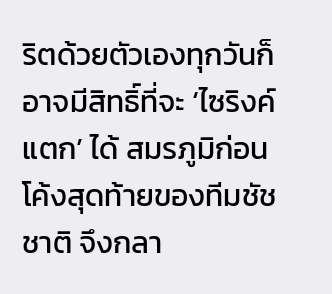ริตด้วยตัวเองทุกวันก็อาจมีสิทธิ์ที่จะ ‘ไซริงค์แตก’ ได้ สมรภูมิก่อนโค้งสุดท้ายของทีมชัชชาติ จึงกลา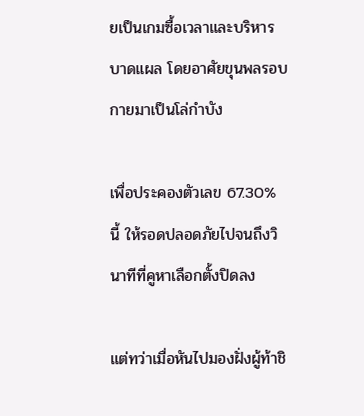ยเป็นเกมซื้อเวลาและบริหารบาดแผล โดยอาศัยขุนพลรอบกายมาเป็นโล่กำบัง

เพื่อประคองตัวเลข 67.30% นี้ ให้รอดปลอดภัยไปจนถึงวินาทีที่คูหาเลือกตั้งปิดลง

แต่ทว่าเมื่อหันไปมองฝั่งผู้ท้าชิ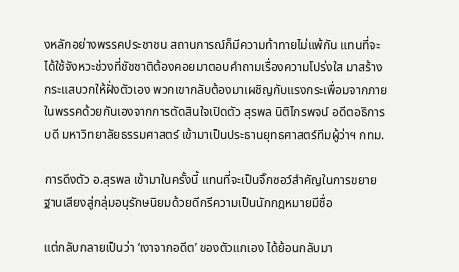งหลักอย่างพรรคประชาชน สถานการณ์ก็มีความท้าทายไม่แพ้กัน แทนที่จะได้ใช้จังหวะช่วงที่ชัชชาติต้องคอยมาตอบคำถามเรื่องความโปร่งใส มาสร้างกระแสบวกให้ฝั่งตัวเอง พวกเขากลับต้องมาเผชิญกับแรงกระเพื่อมจากภายในพรรคด้วยกันเองจากการตัดสินใจเปิดตัว สุรพล นิติไกรพจน์ อดีตอธิการบดี มหาวิทยาลัยธรรมศาสตร์ เข้ามาเป็นประธานยุทธศาสตร์ทีมผู้ว่าฯ กทม.

การดึงตัว อ.สุรพล เข้ามาในครั้งนี้ แทนที่จะเป็นจิ๊กซอว์สำคัญในการขยายฐานเสียงสู่กลุ่มอนุรักษนิยมด้วยดีกรีความเป็นนักกฎหมายมีชื่อ

แต่กลับกลายเป็นว่า ‘เงาจากอดีต’ ของตัวแกเอง ได้ย้อนกลับมา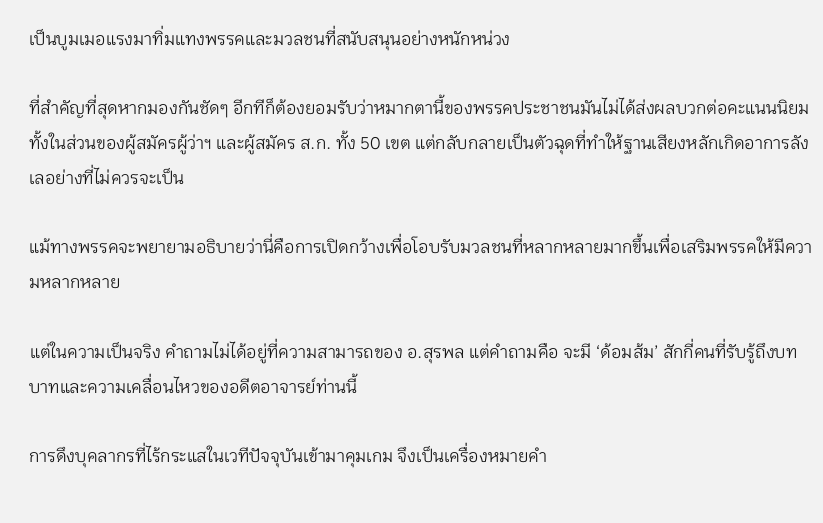เป็นบูมเมอแรงมาทิ่มแทงพรรคและมวลชนที่สนับสนุนอย่างหนักหน่วง

ที่สำคัญที่สุดหากมองกันชัดๆ อีกทีก็ต้องยอมรับว่าหมากตานี้ของพรรคประชาชนมันไม่ได้ส่งผลบวกต่อคะแนนนิยม ทั้งในส่วนของผู้สมัครผู้ว่าฯ และผู้สมัคร ส.ก. ทั้ง 50 เขต แต่กลับกลายเป็นตัวฉุดที่ทำให้ฐานเสียงหลักเกิดอาการลังเลอย่างที่ไม่ควรจะเป็น

แม้ทางพรรคจะพยายามอธิบายว่านี่คือการเปิดกว้างเพื่อโอบรับมวลชนที่หลากหลายมากขึ้นเพื่อเสริมพรรคให้มีความหลากหลาย

แต่ในความเป็นจริง คำถามไม่ได้อยู่ที่ความสามารถของ อ.สุรพล แต่คำถามคือ จะมี ‘ด้อมส้ม’ สักกี่คนที่รับรู้ถึงบทบาทและความเคลื่อนไหวของอดีตอาจารย์ท่านนี้

การดึงบุคลากรที่ไร้กระแสในเวทีปัจจุบันเข้ามาคุมเกม จึงเป็นเครื่องหมายคำ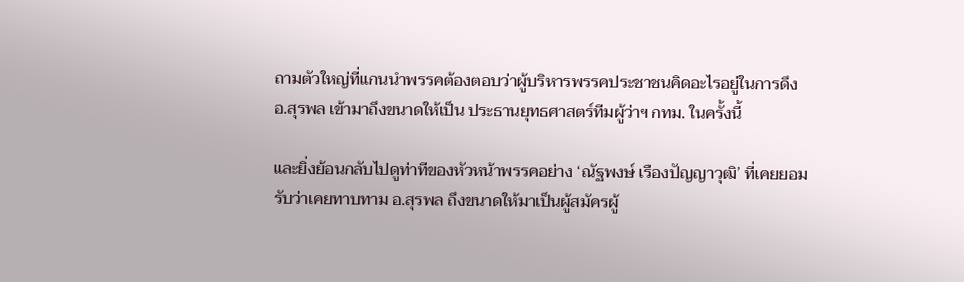ถามตัวใหญ่ที่แกนนำพรรคต้องตอบว่าผู้บริหารพรรคประชาชนคิดอะไรอยู่ในการดึง อ.สุรพล เข้ามาถึงขนาดให้เป็น ประธานยุทธศาสตร์ทีมผู้ว่าฯ กทม. ในครั้งนี้

และยิ่งย้อนกลับไปดูท่าทีของหัวหน้าพรรคอย่าง ‘ณัฐพงษ์ เรืองปัญญาวุฒิ’ ที่เคยยอมรับว่าเคยทาบทาม อ.สุรพล ถึงขนาดให้มาเป็นผู้สมัครผู้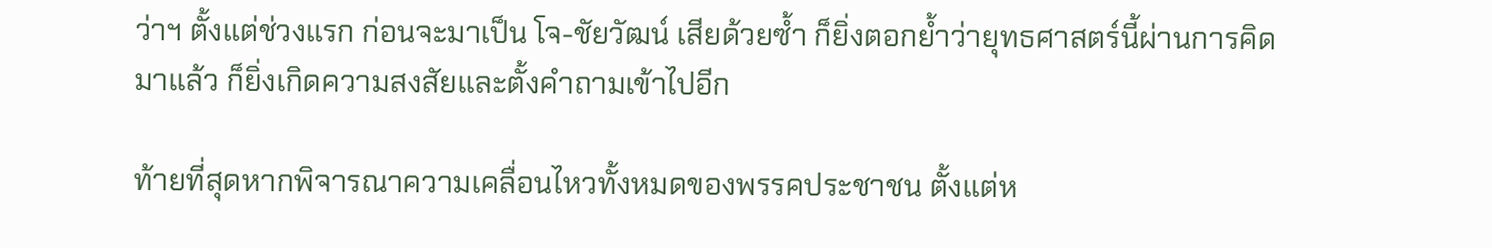ว่าฯ ตั้งแต่ช่วงแรก ก่อนจะมาเป็น โจ-ชัยวัฒน์ เสียด้วยซ้ำ ก็ยิ่งตอกย้ำว่ายุทธศาสตร์นี้ผ่านการคิดมาแล้ว ก็ยิ่งเกิดความสงสัยและตั้งคำถามเข้าไปอีก

ท้ายที่สุดหากพิจารณาความเคลื่อนไหวทั้งหมดของพรรคประชาชน ตั้งแต่ห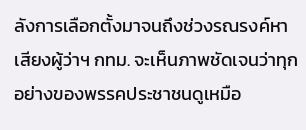ลังการเลือกตั้งมาจนถึงช่วงรณรงค์หาเสียงผู้ว่าฯ กทม. จะเห็นภาพชัดเจนว่าทุกอย่างของพรรคประชาชนดูเหมือ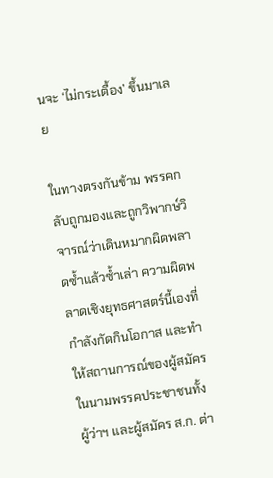นจะ ‘ไม่กระเตื้อง’ ขึ้นมาเลย

ในทางตรงกันข้าม พรรคกลับถูกมองและถูกวิพากษ์วิจารณ์ว่าเดินหมากผิดพลาดซ้ำแล้วซ้ำเล่า ความผิดพลาดเชิงยุทธศาสตร์นี้เองที่กำลังกัดกินโอกาส และทำให้สถานการณ์ของผู้สมัครในนามพรรคประชาชนทั้งผู้ว่าฯ และผู้สมัคร ส.ก. ต่า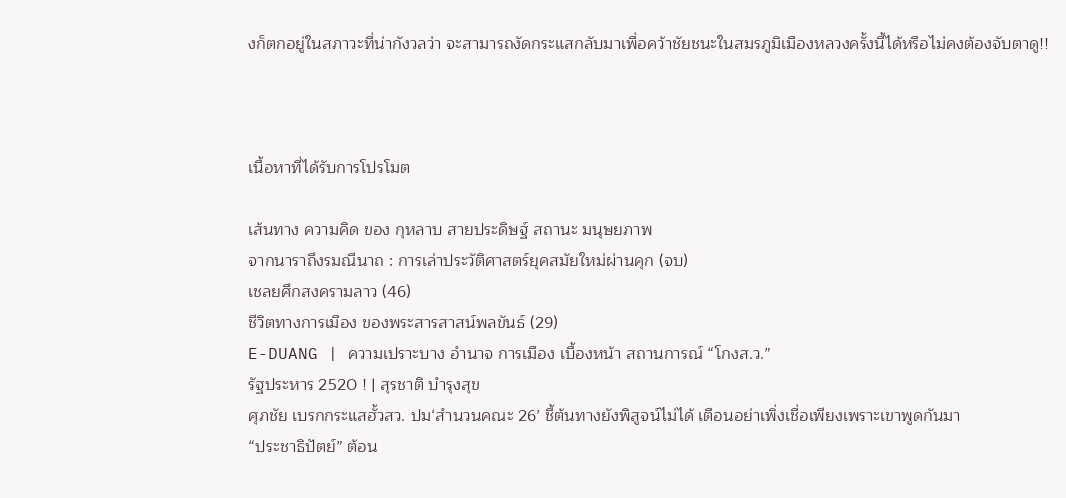งก็ตกอยู่ในสภาวะที่น่ากังวลว่า จะสามารถงัดกระแสกลับมาเพื่อคว้าชัยชนะในสมรภูมิเมืองหลวงครั้งนี้ได้หรือไม่คงต้องจับตาดู!!



เนื้อหาที่ได้รับการโปรโมต

เส้นทาง ความคิด ของ กุหลาบ สายประดิษฐ์ สถานะ มนุษยภาพ
จากนาราถึงรมณีนาถ : การเล่าประวัติศาสตร์ยุคสมัยใหม่ผ่านคุก (จบ)
เชลยศึกสงครามลาว (46)
ชีวิตทางการเมือง ของพระสารสาสน์พลขันธ์ (29)
E-DUANG | ความเปราะบาง อำนาจ การเมือง เบื้องหน้า สถานการณ์ “โกงส.ว.”
รัฐประหาร 2520 ! | สุรชาติ บำรุงสุข
ศุภชัย เบรกกระแสฮั้วสว. ปม‘สำนวนคณะ 26’ ชี้ต้นทางยังพิสูจน์ไม่ได้ เตือนอย่าเพิ่งเชื่อเพียงเพราะเขาพูดกันมา
“ประชาธิปัตย์” ต้อน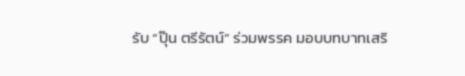รับ “ปุ๊น ตรีรัตน์” ร่วมพรรค มอบบทบาทเสริ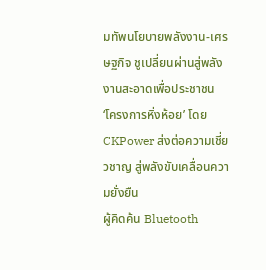มทัพนโยบายพลังงาน-เศรษฐกิจ ชูเปลี่ยนผ่านสู่พลังงานสะอาดเพื่อประชาชน
‘โครงการหิ่งห้อย’ โดย CKPower ส่งต่อความเชี่ยวชาญ สู่พลังขับเคลื่อนความยั่งยืน
ผู้คิดค้น Bluetooth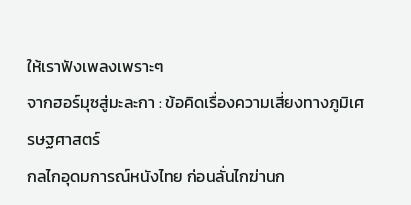ให้เราฟังเพลงเพราะๆ
จากฮอร์มุซสู่มะละกา : ข้อคิดเรื่องความเสี่ยงทางภูมิเศรษฐศาสตร์
กลไกอุดมการณ์หนังไทย ก่อนลั่นไกฆ่านก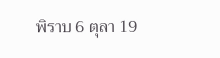พิราบ 6 ตุลา 19